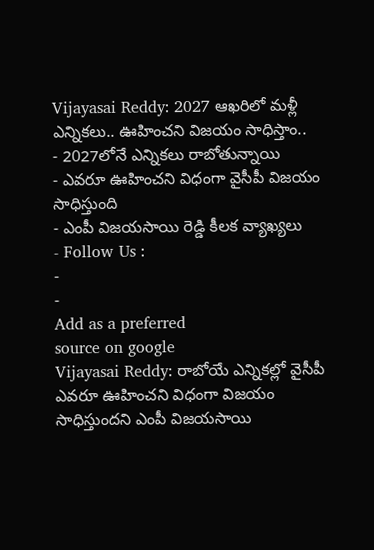Vijayasai Reddy: 2027 ఆఖరిలో మళ్లీ ఎన్నికలు.. ఊహించని విజయం సాధిస్తాం..
- 2027లోనే ఎన్నికలు రాబోతున్నాయి
- ఎవరూ ఊహించని విధంగా వైసీపీ విజయం సాధిస్తుంది
- ఎంపీ విజయసాయి రెడ్డి కీలక వ్యాఖ్యలు
- Follow Us :
-
-
Add as a preferred
source on google
Vijayasai Reddy: రాబోయే ఎన్నికల్లో వైసీపీ ఎవరూ ఊహించని విధంగా విజయం సాధిస్తుందని ఎంపీ విజయసాయి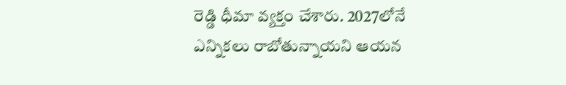రెడ్డి ధీమా వ్యక్తం చేశారు. 2027లోనే ఎన్నికలు రాబోతున్నాయని ఆయన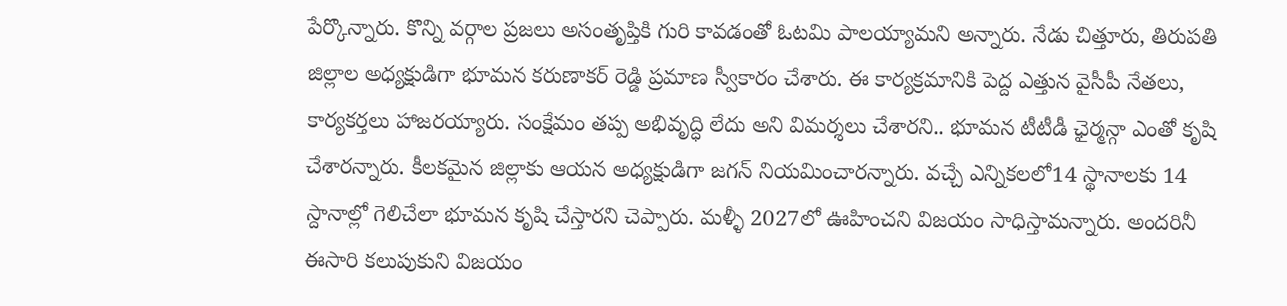పేర్కొన్నారు. కొన్ని వర్గాల ప్రజలు అసంతృప్తికి గురి కావడంతో ఓటమి పాలయ్యామని అన్నారు. నేడు చిత్తూరు, తిరుపతి జిల్లాల అధ్యక్షుడిగా భూమన కరుణాకర్ రెడ్డి ప్రమాణ స్వీకారం చేశారు. ఈ కార్యక్రమానికి పెద్ద ఎత్తున వైసీపీ నేతలు, కార్యకర్తలు హాజరయ్యారు. సంక్షేమం తప్ప అభివృద్ధి లేదు అని విమర్శలు చేశారని.. భూమన టీటీడీ ఛైర్మన్గా ఎంతో కృషి చేశారన్నారు. కీలకమైన జిల్లాకు ఆయన అధ్యక్షుడిగా జగన్ నియమించారన్నారు. వచ్చే ఎన్నికలలో14 స్థానాలకు 14 స్దానాల్లో గెలిచేలా భూమన కృషి చేస్తారని చెప్పారు. మళ్ళీ 2027లో ఊహించని విజయం సాధిస్తామన్నారు. అందరినీ ఈసారి కలుపుకుని విజయం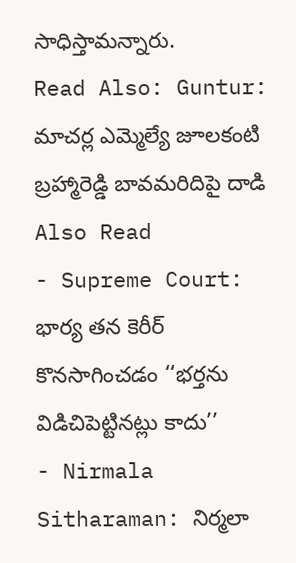సాధిస్తామన్నారు.
Read Also: Guntur: మాచర్ల ఎమ్మెల్యే జూలకంటి బ్రహ్మారెడ్డి బావమరిదిపై దాడి
Also Read
- Supreme Court: భార్య తన కెరీర్ కొనసాగించడం ‘‘భర్తను విడిచిపెట్టినట్లు కాదు’’
- Nirmala Sitharaman: నిర్మలా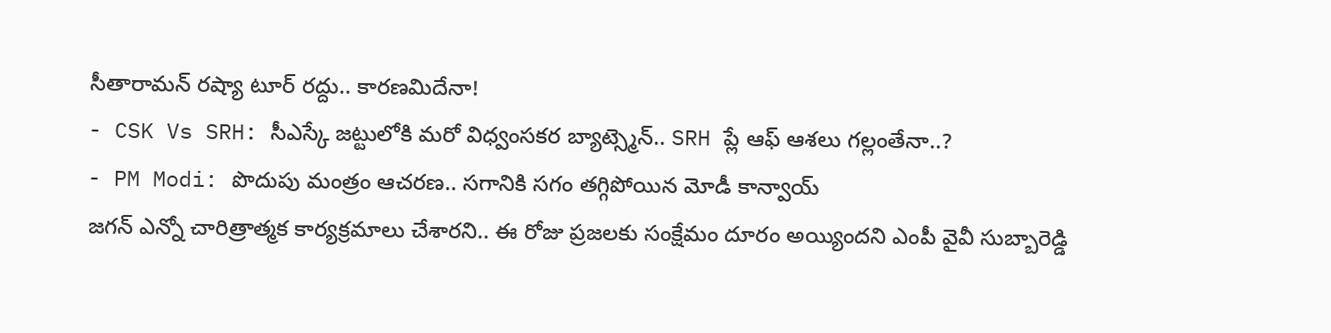సీతారామన్ రష్యా టూర్ రద్దు.. కారణమిదేనా!
- CSK Vs SRH: సీఎస్కే జట్టులోకి మరో విధ్వంసకర బ్యాట్స్మెన్.. SRH ప్లే ఆఫ్ ఆశలు గల్లంతేనా..?
- PM Modi: పొదుపు మంత్రం ఆచరణ.. సగానికి సగం తగ్గిపోయిన మోడీ కాన్వాయ్
జగన్ ఎన్నో చారిత్రాత్మక కార్యక్రమాలు చేశారని.. ఈ రోజు ప్రజలకు సంక్షేమం దూరం అయ్యిందని ఎంపీ వైవీ సుబ్బారెడ్డి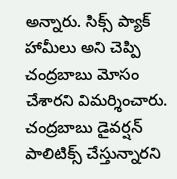అన్నారు. సిక్స్ ప్యాక్ హామీలు అని చెప్పి చంద్రబాబు మోసం చేశారని విమర్శించారు. చంద్రబాబు డైవర్షన్ పాలిటిక్స్ చేస్తున్నారని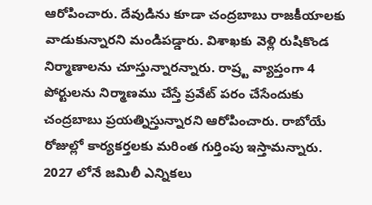ఆరోపించారు. దేవుడిను కూడా చంద్రబాబు రాజకీయాలకు వాడుకున్నారని మండిపడ్డారు. విశాఖకు వెళ్లి రుషికొండ నిర్మాణాలను చూస్తున్నారన్నారు. రాష్ర్ట వ్యాప్తంగా 4 పోర్టులను నిర్మాణము చేస్తే ప్రవేట్ పరం చేసేందుకు చంద్రబాబు ప్రయత్నిస్తున్నారని ఆరోపించారు. రాబోయే రోజుల్లో కార్యకర్తలకు మరింత గుర్తింపు ఇస్తామన్నారు. 2027 లోనే జమిలీ ఎన్నికలు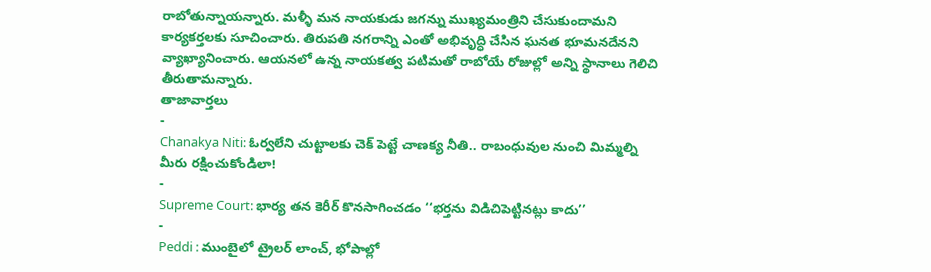రాబోతున్నాయన్నారు. మళ్ళీ మన నాయకుడు జగన్ను ముఖ్యమంత్రిని చేసుకుందామని కార్యకర్తలకు సూచించారు. తిరుపతి నగరాన్ని ఎంతో అభివృద్ధి చేసిన ఘనత భూమనదేనని వ్యాఖ్యానించారు. ఆయనలో ఉన్న నాయకత్వ పటిమతో రాబోయే రోజుల్లో అన్ని స్థానాలు గెలిచి తీరుతామన్నారు.
తాజావార్తలు
-
Chanakya Niti: ఓర్వలేని చుట్టాలకు చెక్ పెట్టే చాణక్య నీతి.. రాబంధువుల నుంచి మిమ్మల్ని మీరు రక్షించుకోండిలా!
-
Supreme Court: భార్య తన కెరీర్ కొనసాగించడం ‘‘భర్తను విడిచిపెట్టినట్లు కాదు’’
-
Peddi : ముంబైలో ట్రైలర్ లాంచ్, భోపాల్లో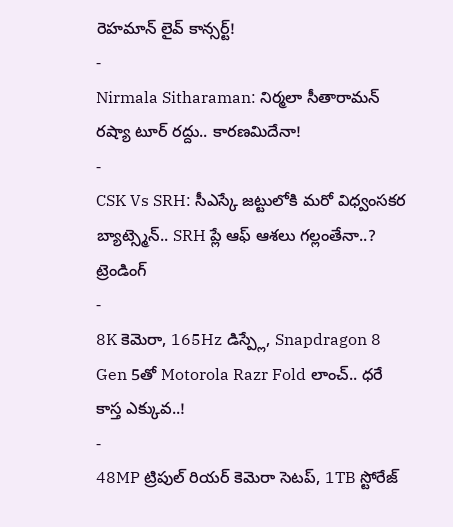రెహమాన్ లైవ్ కాన్సర్ట్!
-
Nirmala Sitharaman: నిర్మలా సీతారామన్ రష్యా టూర్ రద్దు.. కారణమిదేనా!
-
CSK Vs SRH: సీఎస్కే జట్టులోకి మరో విధ్వంసకర బ్యాట్స్మెన్.. SRH ప్లే ఆఫ్ ఆశలు గల్లంతేనా..?
ట్రెండింగ్
-
8K కెమెరా, 165Hz డిస్ప్లే, Snapdragon 8 Gen 5తో Motorola Razr Fold లాంచ్.. ధరే కాస్త ఎక్కువ..!
-
48MP ట్రిపుల్ రియర్ కెమెరా సెటప్, 1TB స్టోరేజ్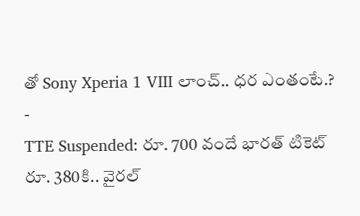తో Sony Xperia 1 VIII లాంచ్.. ధర ఎంతంటే.?
-
TTE Suspended: రూ. 700 వందే భారత్ టికెట్ రూ. 380కి.. వైరల్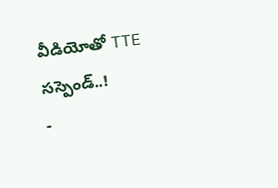వీడియోతో TTE సస్పెండ్..!
-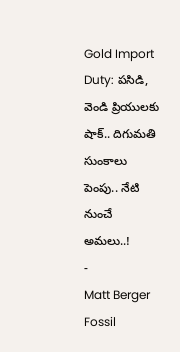Gold Import Duty: పసిడి, వెండి ప్రియులకు షాక్.. దిగుమతి సుంకాలు పెంపు.. నేటి నుంచే అమలు..!
-
Matt Berger Fossil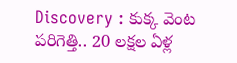Discovery : కుక్క వెంట పరిగెత్తి.. 20 లక్షల ఏళ్ల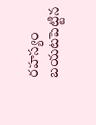రహస్యం బయటపెట్టిన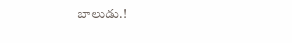బాలుడు.!